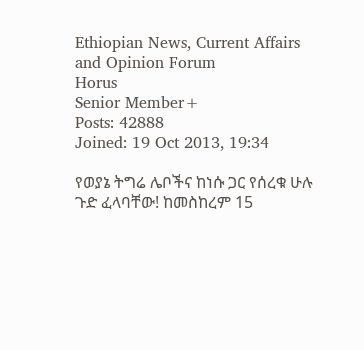Ethiopian News, Current Affairs and Opinion Forum
Horus
Senior Member+
Posts: 42888
Joined: 19 Oct 2013, 19:34

የወያኔ ትግሬ ሌቦችና ከነሱ ጋር የሰረቁ ሁሉ ጉድ ፈላባቸው! ከመስከረም 15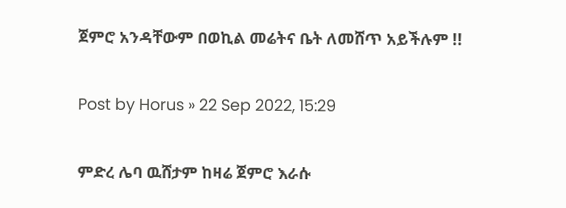ጀምሮ አንዳቸውም በወኪል መሬትና ቤት ለመሸጥ አይችሉም !!

Post by Horus » 22 Sep 2022, 15:29

ምድረ ሌባ ዉሸታም ከዛሬ ጀምሮ እራሱ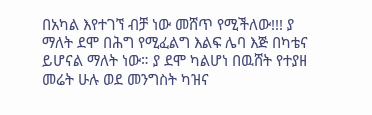በአካል እየተገኘ ብቻ ነው መሸጥ የሚችለው!!! ያ ማለት ደሞ በሕግ የሚፈልግ እልፍ ሌባ እጅ በካቴና ይሆናል ማለት ነው። ያ ደሞ ካልሆነ በዉሸት የተያዘ መሬት ሁሉ ወደ መንግስት ካዝና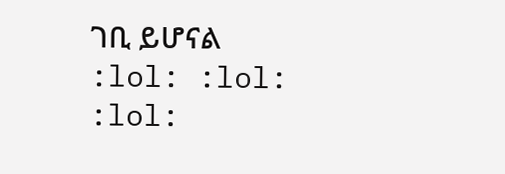ገቢ ይሆናል :lol: :lol: :lol: